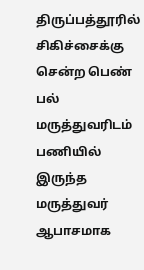திருப்பத்தூரில் சிகிச்சைக்கு சென்ற பெண் பல் மருத்துவரிடம் பணியில் இருந்த மருத்துவர் ஆபாசமாக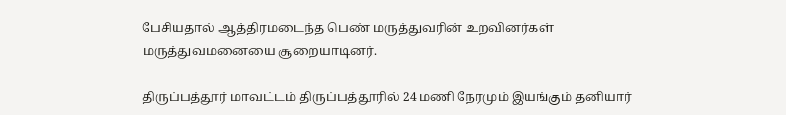பேசியதால் ஆத்திரமடைந்த பெண் மருத்துவரின் உறவினர்கள் மருத்துவமனையை சூறையாடினர்.

திருப்பத்தூர் மாவட்டம் திருப்பத்தூரில் 24 மணி நேரமும் இயங்கும் தனியார்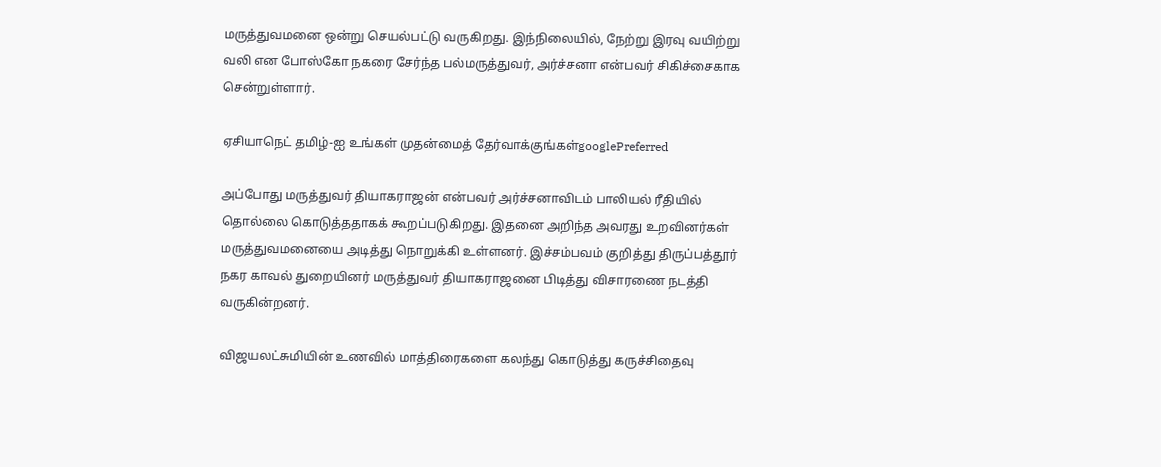மருத்துவமனை ஒன்று செயல்பட்டு வருகிறது. இந்நிலையில், நேற்று இரவு வயிற்று வலி என போஸ்கோ நகரை சேர்ந்த பல்மருத்துவர், அர்ச்சனா என்பவர் சிகிச்சைகாக சென்றுள்ளார்.

ஏசியாநெட் தமிழ்-ஐ உங்கள் முதன்மைத் தேர்வாக்குங்கள்googlePreferred

அப்போது மருத்துவர் தியாகராஜன் என்பவர் அர்ச்சனாவிடம் பாலியல் ரீதியில் தொல்லை கொடுத்ததாகக் கூறப்படுகிறது. இதனை அறிந்த அவரது உறவினர்கள் மருத்துவமனையை அடித்து நொறுக்கி உள்ளனர். இச்சம்பவம் குறித்து திருப்பத்தூர் நகர காவல் துறையினர் மருத்துவர் தியாகராஜனை பிடித்து விசாரணை நடத்தி வருகின்றனர்.

விஜயலட்சுமியின் உணவில் மாத்திரைகளை கலந்து கொடுத்து கருச்சிதைவு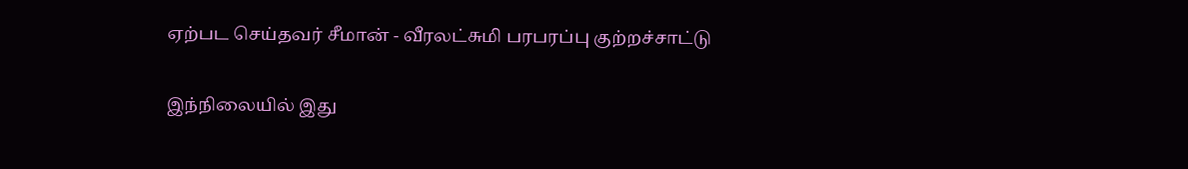ஏற்பட செய்தவர் சீமான் - வீரலட்சுமி பரபரப்பு குற்றச்சாட்டு

இந்நிலையில் இது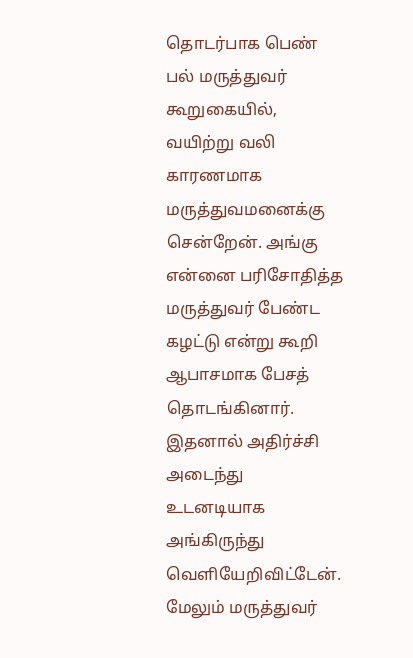தொடர்பாக பெண் பல் மருத்துவர் கூறுகையில், வயிற்று வலி காரணமாக மருத்துவமனைக்கு சென்றேன். அங்கு என்னை பரிசோதித்த மருத்துவர் பேண்ட கழட்டு என்று கூறி ஆபாசமாக பேசத் தொடங்கினார். இதனால் அதிர்ச்சி அடைந்து உடனடியாக அங்கிருந்து வெளியேறிவிட்டேன். மேலும் மருத்துவர்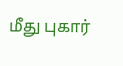மீது புகார்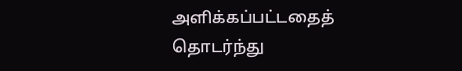அளிக்கப்பட்டதைத் தொடர்ந்து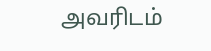அவரிடம்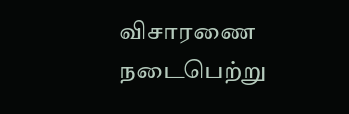விசாரணை நடைபெற்று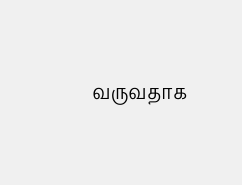வருவதாக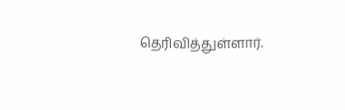தெரிவித்துள்ளார்.